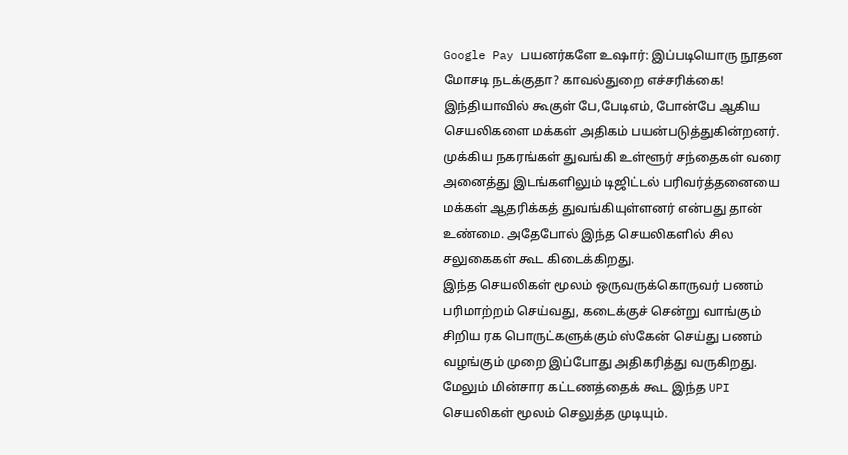Google Pay பயனர்களே உஷார்: இப்படியொரு நூதன மோசடி நடக்குதா? காவல்துறை எச்சரிக்கை!
இந்தியாவில் கூகுள் பே,பேடிஎம், போன்பே ஆகிய செயலிகளை மக்கள் அதிகம் பயன்படுத்துகின்றனர். முக்கிய நகரங்கள் துவங்கி உள்ளூர் சந்தைகள் வரை அனைத்து இடங்களிலும் டிஜிட்டல் பரிவர்த்தனையை மக்கள் ஆதரிக்கத் துவங்கியுள்ளனர் என்பது தான் உண்மை. அதேபோல் இந்த செயலிகளில் சில சலுகைகள் கூட கிடைக்கிறது.
இந்த செயலிகள் மூலம் ஒருவருக்கொருவர் பணம் பரிமாற்றம் செய்வது, கடைக்குச் சென்று வாங்கும் சிறிய ரக பொருட்களுக்கும் ஸ்கேன் செய்து பணம் வழங்கும் முறை இப்போது அதிகரித்து வருகிறது. மேலும் மின்சார கட்டணத்தைக் கூட இந்த UPI செயலிகள் மூலம் செலுத்த முடியும்.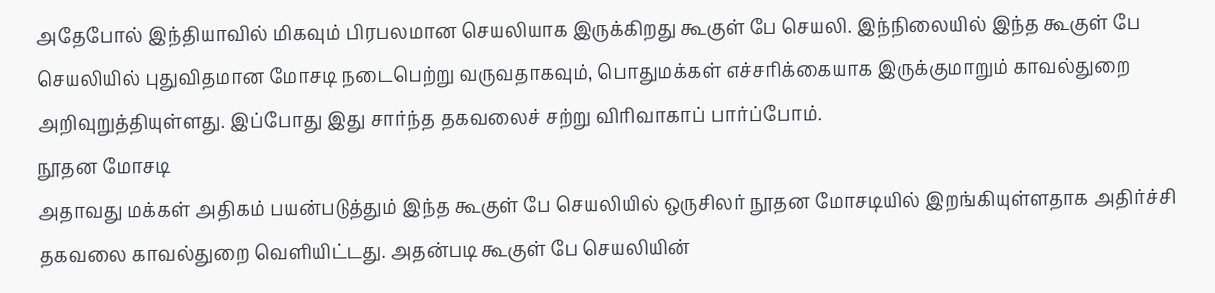அதேபோல் இந்தியாவில் மிகவும் பிரபலமான செயலியாக இருக்கிறது கூகுள் பே செயலி. இந்நிலையில் இந்த கூகுள் பே செயலியில் புதுவிதமான மோசடி நடைபெற்று வருவதாகவும், பொதுமக்கள் எச்சரிக்கையாக இருக்குமாறும் காவல்துறை அறிவுறுத்தியுள்ளது. இப்போது இது சார்ந்த தகவலைச் சற்று விரிவாகாப் பார்ப்போம்.
நூதன மோசடி
அதாவது மக்கள் அதிகம் பயன்படுத்தும் இந்த கூகுள் பே செயலியில் ஒருசிலர் நூதன மோசடியில் இறங்கியுள்ளதாக அதிர்ச்சி தகவலை காவல்துறை வெளியிட்டது. அதன்படி கூகுள் பே செயலியின்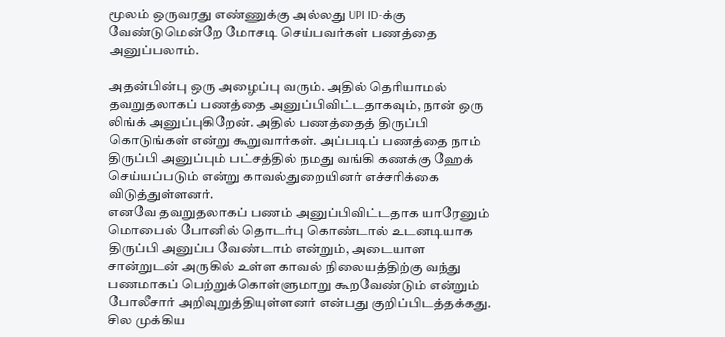மூலம் ஒருவரது எண்ணுக்கு அல்லது UPI ID-க்கு வேண்டுமென்றே மோசடி செய்பவர்கள் பணத்தை அனுப்பலாம்.

அதன்பின்பு ஒரு அழைப்பு வரும். அதில் தெரியாமல் தவறுதலாகப் பணத்தை அனுப்பிவிட்டதாகவும், நான் ஒரு லிங்க் அனுப்புகிறேன். அதில் பணத்தைத் திருப்பி கொடுங்கள் என்று கூறுவார்கள். அப்படிப் பணத்தை நாம் திருப்பி அனுப்பும் பட்சத்தில் நமது வங்கி கணக்கு ஹேக் செய்யப்படும் என்று காவல்துறையினர் எச்சரிக்கை விடுத்துள்ளனர்.
எனவே தவறுதலாகப் பணம் அனுப்பிவிட்டதாக யாரேனும் மொபைல் போனில் தொடர்பு கொண்டால் உடனடியாக திருப்பி அனுப்ப வேண்டாம் என்றும், அடையாள சான்றுடன் அருகில் உள்ள காவல் நிலையத்திற்கு வந்து பணமாகப் பெற்றுக்கொள்ளுமாறு கூறவேண்டும் என்றும் போலீசார் அறிவுறுத்தியுள்ளனர் என்பது குறிப்பிடத்தக்கது.
சில முக்கிய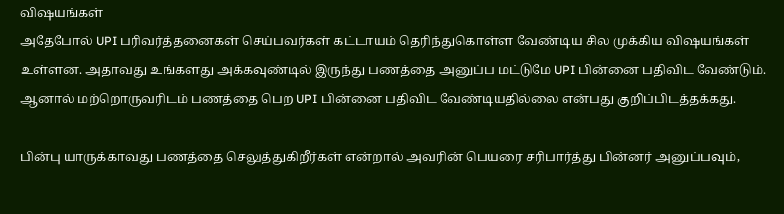விஷயங்கள்
அதேபோல் UPI பரிவர்த்தனைகள் செய்பவர்கள் கட்டாயம் தெரிந்துகொள்ள வேண்டிய சில முக்கிய விஷயங்கள் உள்ளன. அதாவது உங்களது அக்கவுண்டில் இருந்து பணத்தை அனுப்ப மட்டுமே UPI பின்னை பதிவிட வேண்டும். ஆனால் மற்றொருவரிடம் பணத்தை பெற UPI பின்னை பதிவிட வேண்டியதில்லை என்பது குறிப்பிடத்தக்கது.

பின்பு யாருக்காவது பணத்தை செலுத்துகிறீர்கள் என்றால் அவரின் பெயரை சரிபார்த்து பின்னர் அனுப்பவும்,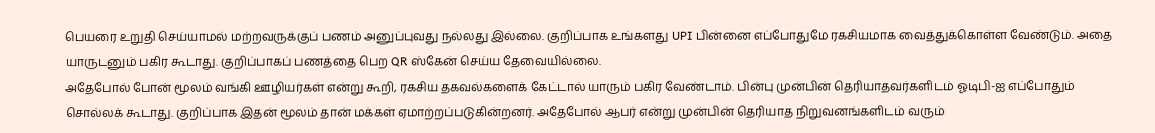பெயரை உறுதி செய்யாமல் மற்றவருக்குப் பணம் அனுப்புவது நல்லது இல்லை. குறிப்பாக உங்களது UPI பின்னை எப்போதுமே ரகசியமாக வைத்துக்கொள்ள வேண்டும். அதை யாருடனும் பகிர கூடாது. குறிப்பாகப் பணத்தை பெற QR ஸ்கேன் செய்ய தேவையில்லை.
அதேபோல் போன் மூலம் வங்கி ஊழியர்கள் என்று கூறி, ரகசிய தகவல்களைக் கேட்டால் யாரும் பகிர வேண்டாம். பின்பு முன்பின் தெரியாதவர்களிடம் ஓடிபி-ஐ எப்போதும் சொல்லக் கூடாது. குறிப்பாக இதன் மூலம் தான் மக்கள் ஏமாற்றப்படுகின்றனர். அதேபோல் ஆபர் என்று முன்பின் தெரியாத நிறுவனங்களிடம் வரும்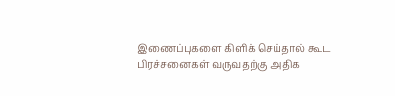இணைப்புகளை கிளிக் செய்தால் கூட பிரச்சனைகள் வருவதற்கு அதிக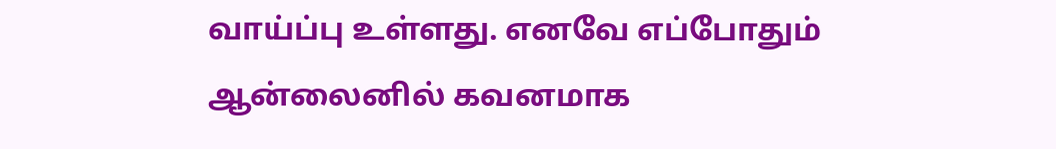வாய்ப்பு உள்ளது. எனவே எப்போதும் ஆன்லைனில் கவனமாக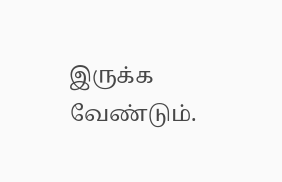இருக்க வேண்டும்.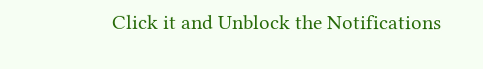Click it and Unblock the Notifications